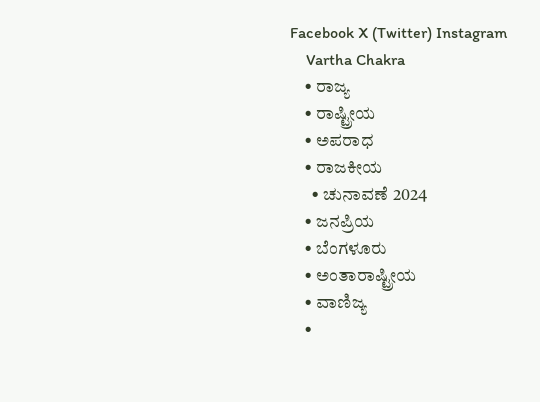Facebook X (Twitter) Instagram
    Vartha Chakra
    • ರಾಜ್ಯ
    • ರಾಷ್ಟ್ರೀಯ
    • ಅಪರಾಧ
    • ರಾಜಕೀಯ
      • ಚುನಾವಣೆ 2024
    • ಜನಪ್ರಿಯ
    • ಬೆಂಗಳೂರು
    • ಅಂತಾರಾಷ್ಟ್ರೀಯ
    • ವಾಣಿಜ್ಯ
    •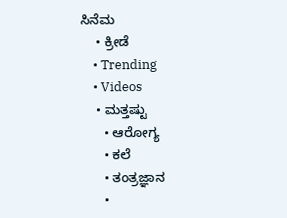ಸಿನೆಮ
    • ಕ್ರೀಡೆ
    • Trending
    • Videos
    • ಮತ್ತಷ್ಟು
      • ಆರೋಗ್ಯ
      • ಕಲೆ
      • ತಂತ್ರಜ್ಞಾನ
      •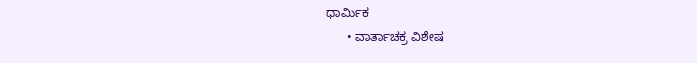ಧಾರ್ಮಿಕ
      • ವಾರ್ತಾಚಕ್ರ ವಿಶೇಷ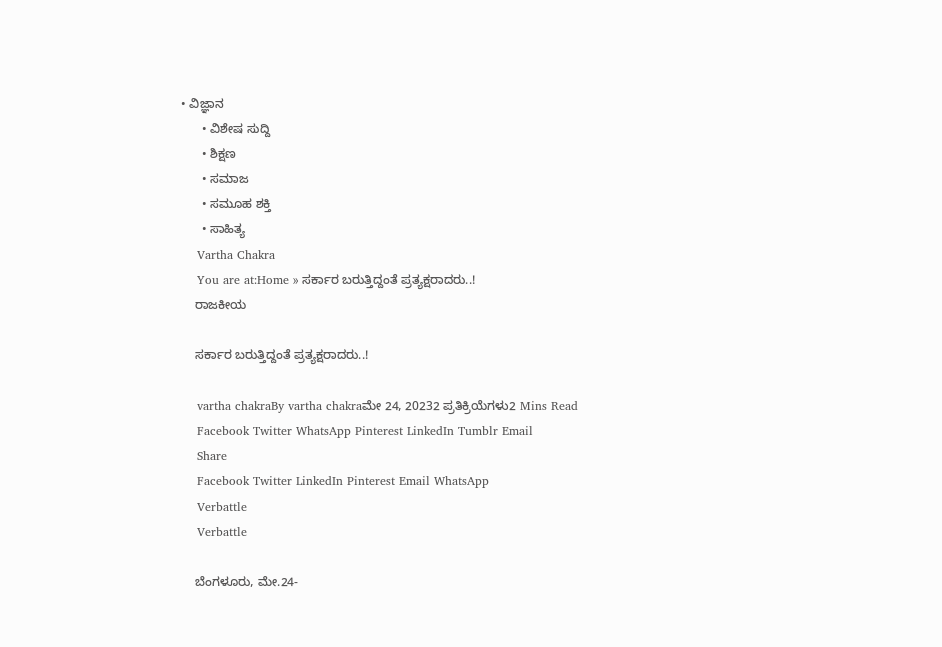• ವಿಜ್ಞಾನ
      • ವಿಶೇಷ ಸುದ್ದಿ
      • ಶಿಕ್ಷಣ
      • ಸಮಾಜ
      • ಸಮೂಹ ಶಕ್ತಿ
      • ಸಾಹಿತ್ಯ
    Vartha Chakra
    You are at:Home » ಸರ್ಕಾರ ಬರುತ್ತಿದ್ದಂತೆ ಪ್ರತ್ಯಕ್ಷರಾದರು..!
    ರಾಜಕೀಯ

    ಸರ್ಕಾರ ಬರುತ್ತಿದ್ದಂತೆ ಪ್ರತ್ಯಕ್ಷರಾದರು..!

    vartha chakraBy vartha chakraಮೇ 24, 20232 ಪ್ರತಿಕ್ರಿಯೆಗಳು2 Mins Read
    Facebook Twitter WhatsApp Pinterest LinkedIn Tumblr Email
    Share
    Facebook Twitter LinkedIn Pinterest Email WhatsApp
    Verbattle
    Verbattle

    ಬೆಂಗಳೂರು, ಮೇ.24-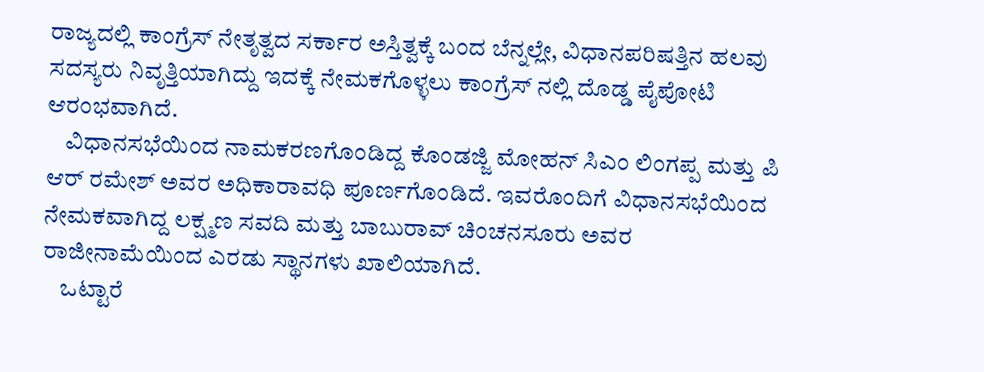ರಾಜ್ಯದಲ್ಲಿ ಕಾಂಗ್ರೆಸ್ ನೇತೃತ್ವದ ಸರ್ಕಾರ ಅಸ್ತಿತ್ವಕ್ಕೆ ಬಂದ ಬೆನ್ನಲ್ಲೇ, ವಿಧಾನಪರಿಷತ್ತಿನ ಹಲವು ಸದಸ್ಯರು ನಿವೃತ್ತಿಯಾಗಿದ್ದು ಇದಕ್ಕೆ ನೇಮಕಗೊಳ್ಳಲು ಕಾಂಗ್ರೆಸ್ ನಲ್ಲಿ ದೊಡ್ಡ ಪೈಪೋಟಿ ಆರಂಭವಾಗಿದೆ.
    ವಿಧಾನಸಭೆಯಿಂದ ನಾಮಕರಣಗೊಂಡಿದ್ದ ಕೊಂಡಜ್ಜಿ ಮೋಹನ್ ಸಿಎಂ ಲಿಂಗಪ್ಪ ಮತ್ತು ಪಿ ಆರ್ ರಮೇಶ್ ಅವರ ಅಧಿಕಾರಾವಧಿ ಪೂರ್ಣಗೊಂಡಿದೆ. ಇವರೊಂದಿಗೆ ವಿಧಾನಸಭೆಯಿಂದ ನೇಮಕವಾಗಿದ್ದ ಲಕ್ಷ್ಮಣ ಸವದಿ ಮತ್ತು ಬಾಬುರಾವ್ ಚಿಂಚನಸೂರು ಅವರ ರಾಜೀನಾಮೆಯಿಂದ ಎರಡು ಸ್ಥಾನಗಳು ಖಾಲಿಯಾಗಿದೆ.
    ಒಟ್ಟಾರೆ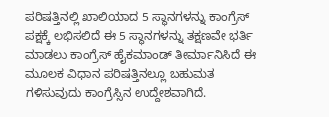ಪರಿಷತ್ತಿನಲ್ಲಿ ಖಾಲಿಯಾದ 5 ಸ್ಥಾನಗಳನ್ನು ಕಾಂಗ್ರೆಸ್ ಪಕ್ಷಕ್ಕೆ ಲಭಿಸಲಿದೆ ಈ 5 ಸ್ಥಾನಗಳನ್ನು ತಕ್ಷಣವೇ ಭರ್ತಿ ಮಾಡಲು ಕಾಂಗ್ರೆಸ್ ಹೈಕಮಾಂಡ್ ತೀರ್ಮಾನಿಸಿದೆ ಈ ಮೂಲಕ ವಿಧಾನ ಪರಿಷತ್ತಿನಲ್ಲೂ ಬಹುಮತ ಗಳಿಸುವುದು ಕಾಂಗ್ರೆಸ್ಸಿನ ಉದ್ದೇಶವಾಗಿದೆ.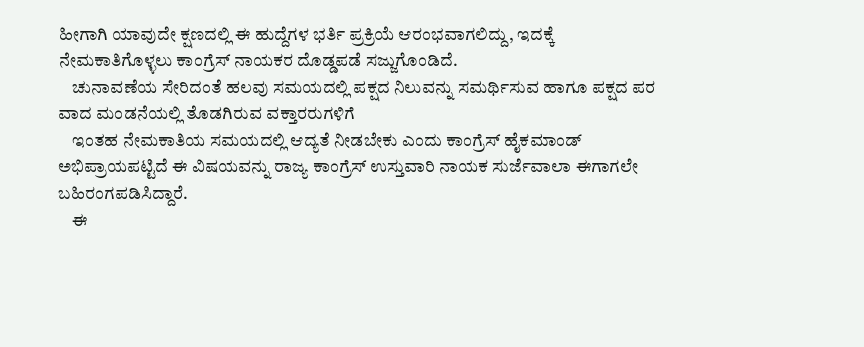ಹೀಗಾಗಿ ಯಾವುದೇ ಕ್ಷಣದಲ್ಲಿ ಈ ಹುದ್ದೆಗಳ ಭರ್ತಿ ಪ್ರಕ್ರಿಯೆ ಆರಂಭವಾಗಲಿದ್ದು, ಇದಕ್ಕೆ ನೇಮಕಾತಿಗೊಳ್ಳಲು ಕಾಂಗ್ರೆಸ್ ನಾಯಕರ ದೊಡ್ಡಪಡೆ ಸಜ್ಜುಗೊಂಡಿದೆ.
    ಚುನಾವಣೆಯ ಸೇರಿದಂತೆ ಹಲವು ಸಮಯದಲ್ಲಿ ಪಕ್ಷದ ನಿಲುವನ್ನು ಸಮರ್ಥಿಸುವ ಹಾಗೂ ಪಕ್ಷದ ಪರ ವಾದ ಮಂಡನೆಯಲ್ಲಿ ತೊಡಗಿರುವ ವಕ್ತಾರರುಗಳಿಗೆ
    ಇಂತಹ ನೇಮಕಾತಿಯ ಸಮಯದಲ್ಲಿ ಆದ್ಯತೆ ನೀಡಬೇಕು ಎಂದು ಕಾಂಗ್ರೆಸ್ ಹೈಕಮಾಂಡ್ ಅಭಿಪ್ರಾಯಪಟ್ಟಿದೆ ಈ ವಿಷಯವನ್ನು ರಾಜ್ಯ ಕಾಂಗ್ರೆಸ್ ಉಸ್ತುವಾರಿ ನಾಯಕ ಸುರ್ಜೆವಾಲಾ ಈಗಾಗಲೇ ಬಹಿರಂಗಪಡಿಸಿದ್ದಾರೆ.
    ಈ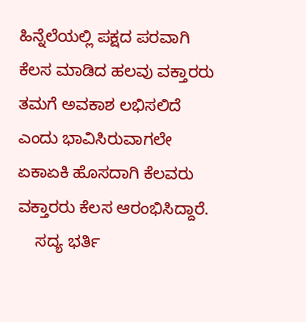ಹಿನ್ನೆಲೆಯಲ್ಲಿ ಪಕ್ಷದ ಪರವಾಗಿ ಕೆಲಸ ಮಾಡಿದ ಹಲವು ವಕ್ತಾರರು ತಮಗೆ ಅವಕಾಶ ಲಭಿಸಲಿದೆ ಎಂದು ಭಾವಿಸಿರುವಾಗಲೇ ಏಕಾಏಕಿ ಹೊಸದಾಗಿ ಕೆಲವರು ವಕ್ತಾರರು ಕೆಲಸ ಆರಂಭಿಸಿದ್ದಾರೆ.
    ಸದ್ಯ ಭರ್ತಿ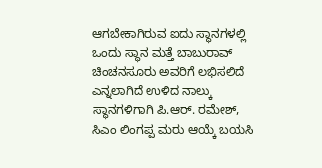ಆಗಬೇಕಾಗಿರುವ ಐದು ಸ್ಥಾನಗಳಲ್ಲಿ ಒಂದು ಸ್ಥಾನ ಮತ್ತೆ ಬಾಬುರಾವ್ ಚಿಂಚನಸೂರು ಅವರಿಗೆ ಲಭಿಸಲಿದೆ ಎನ್ನಲಾಗಿದೆ ಉಳಿದ ನಾಲ್ಕು ಸ್ಥಾನಗಳಿಗಾಗಿ ಪಿ.ಆರ್. ರಮೇಶ್, ಸಿಎಂ ಲಿಂಗಪ್ಪ ಮರು ಆಯ್ಕೆ ಬಯಸಿ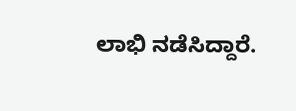ಲಾಭಿ ನಡೆಸಿದ್ದಾರೆ.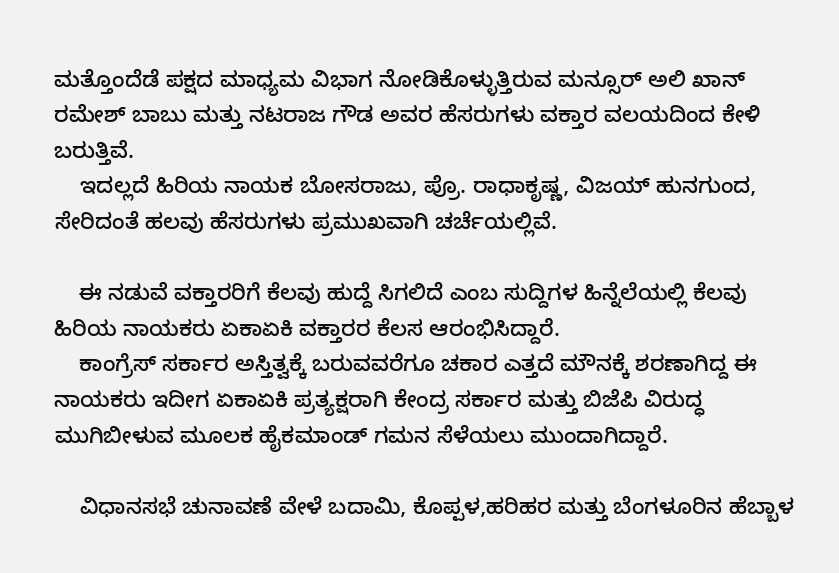ಮತ್ತೊಂದೆಡೆ ಪಕ್ಷದ ಮಾಧ್ಯಮ ವಿಭಾಗ ನೋಡಿಕೊಳ್ಳುತ್ತಿರುವ ಮನ್ಸೂರ್ ಅಲಿ ಖಾನ್ ರಮೇಶ್ ಬಾಬು ಮತ್ತು ನಟರಾಜ ಗೌಡ ಅವರ ಹೆಸರುಗಳು ವಕ್ತಾರ ವಲಯದಿಂದ ಕೇಳಿ ಬರುತ್ತಿವೆ.
    ಇದಲ್ಲದೆ ಹಿರಿಯ ನಾಯಕ ಬೋಸರಾಜು, ಪ್ರೊ. ರಾಧಾಕೃಷ್ಣ, ವಿಜಯ್ ಹುನಗುಂದ, ಸೇರಿದಂತೆ ಹಲವು ಹೆಸರುಗಳು ಪ್ರಮುಖವಾಗಿ ಚರ್ಚೆಯಲ್ಲಿವೆ.

    ಈ ನಡುವೆ ವಕ್ತಾರರಿಗೆ ಕೆಲವು ಹುದ್ದೆ ಸಿಗಲಿದೆ ಎಂಬ ಸುದ್ದಿಗಳ ಹಿನ್ನೆಲೆಯಲ್ಲಿ ಕೆಲವು ಹಿರಿಯ ನಾಯಕರು ಏಕಾಏಕಿ ವಕ್ತಾರರ ಕೆಲಸ ಆರಂಭಿಸಿದ್ದಾರೆ.
    ಕಾಂಗ್ರೆಸ್ ಸರ್ಕಾರ ಅಸ್ತಿತ್ವಕ್ಕೆ ಬರುವವರೆಗೂ ಚಕಾರ ಎತ್ತದೆ ಮೌನಕ್ಕೆ ಶರಣಾಗಿದ್ದ ಈ ನಾಯಕರು ಇದೀಗ ಏಕಾಏಕಿ ಪ್ರತ್ಯಕ್ಷರಾಗಿ ಕೇಂದ್ರ ಸರ್ಕಾರ ಮತ್ತು ಬಿಜೆಪಿ ವಿರುದ್ಧ ಮುಗಿಬೀಳುವ ಮೂಲಕ ಹೈಕಮಾಂಡ್ ಗಮನ ಸೆಳೆಯಲು ಮುಂದಾಗಿದ್ದಾರೆ.

    ವಿಧಾನಸಭೆ ಚುನಾವಣೆ ವೇಳೆ ಬದಾಮಿ, ಕೊಪ್ಪಳ,ಹರಿಹರ ಮತ್ತು ಬೆಂಗಳೂರಿನ ‌ಹೆಬ್ಬಾಳ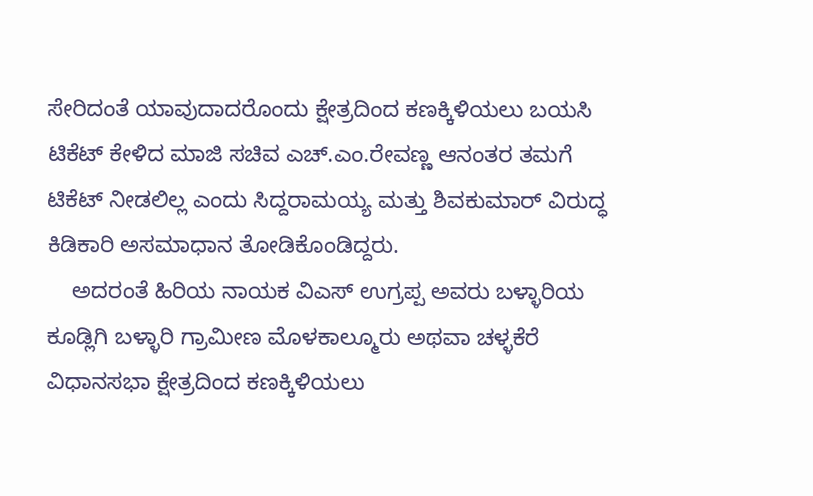ಸೇರಿದಂತೆ ಯಾವುದಾದರೊಂದು ಕ್ಷೇತ್ರದಿಂದ ಕಣಕ್ಕಿಳಿಯಲು ಬಯಸಿ ಟಿಕೆಟ್ ಕೇಳಿದ ಮಾಜಿ ಸಚಿವ ಎಚ್.ಎಂ.ರೇವಣ್ಣ ಆನಂತರ ತಮಗೆ ಟಿಕೆಟ್ ನೀಡಲಿಲ್ಲ ಎಂದು ಸಿದ್ದರಾಮಯ್ಯ ಮತ್ತು ಶಿವಕುಮಾರ್ ವಿರುದ್ಧ ಕಿಡಿಕಾರಿ ಅಸಮಾಧಾನ ತೋಡಿಕೊಂಡಿದ್ದರು.
    ಅದರಂತೆ ಹಿರಿಯ ನಾಯಕ ವಿಎಸ್ ಉಗ್ರಪ್ಪ ಅವರು ಬಳ್ಳಾರಿಯ ಕೂಡ್ಲಿಗಿ ಬಳ್ಳಾರಿ ಗ್ರಾಮೀಣ ಮೊಳಕಾಲ್ಮೂರು ಅಥವಾ ಚಳ್ಳಕೆರೆ ವಿಧಾನಸಭಾ ಕ್ಷೇತ್ರದಿಂದ ಕಣಕ್ಕಿಳಿಯಲು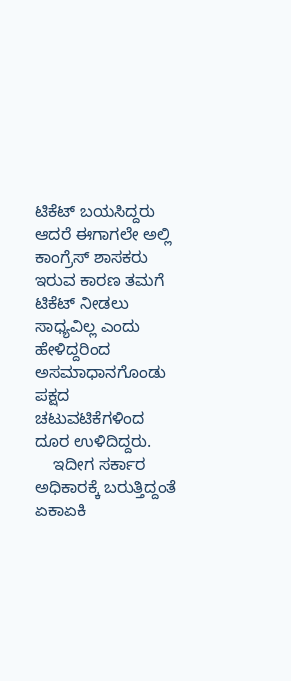ಟಿಕೆಟ್ ಬಯಸಿದ್ದರು ಆದರೆ ಈಗಾಗಲೇ ಅಲ್ಲಿ ಕಾಂಗ್ರೆಸ್ ಶಾಸಕರು ಇರುವ ಕಾರಣ ತಮಗೆ ಟಿಕೆಟ್ ನೀಡಲು ಸಾಧ್ಯವಿಲ್ಲ ಎಂದು ಹೇಳಿದ್ದರಿಂದ ಅಸಮಾಧಾನಗೊಂಡು ಪಕ್ಷದ ಚಟುವಟಿಕೆಗಳಿಂದ ದೂರ ಉಳಿದಿದ್ದರು.
    ಇದೀಗ ಸರ್ಕಾರ ಅಧಿಕಾರಕ್ಕೆ ಬರುತ್ತಿದ್ದಂತೆ ಏಕಾಏಕಿ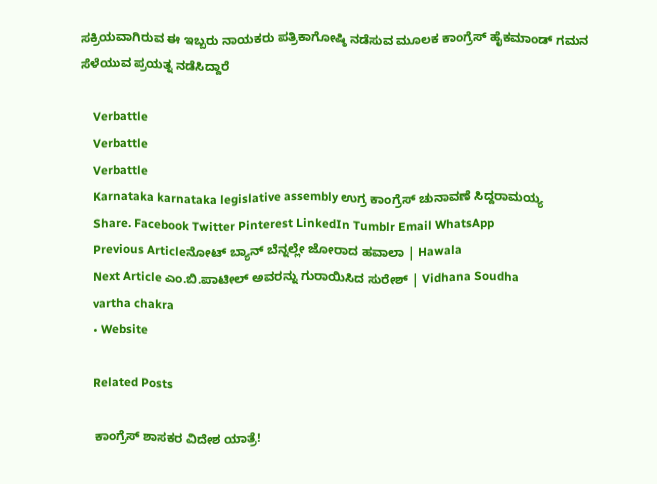ಸಕ್ರಿಯವಾಗಿರುವ ಈ ಇಬ್ಬರು ನಾಯಕರು ಪತ್ರಿಕಾಗೋಷ್ಠಿ ನಡೆಸುವ ಮೂಲಕ ಕಾಂಗ್ರೆಸ್ ಹೈಕಮಾಂಡ್ ಗಮನ ಸೆಳೆಯುವ ಪ್ರಯತ್ನ ನಡೆಸಿದ್ದಾರೆ

    Verbattle
    Verbattle
    Verbattle
    Karnataka karnataka legislative assembly ಉಗ್ರ ಕಾಂಗ್ರೆಸ್ ಚುನಾವಣೆ ಸಿದ್ದರಾಮಯ್ಯ
    Share. Facebook Twitter Pinterest LinkedIn Tumblr Email WhatsApp
    Previous Articleನೋಟ್ ಬ್ಯಾನ್ ಬೆನ್ನಲ್ಲೇ ಜೋರಾದ ಹವಾಲಾ | Hawala
    Next Article ಎಂ.ಬಿ.ಪಾಟೀಲ್ ಅವರನ್ನು ಗುರಾಯಿಸಿದ ಸುರೇಶ್ | Vidhana Soudha
    vartha chakra
    • Website

    Related Posts

    ಕಾಂಗ್ರೆಸ್ ಶಾಸಕರ ವಿದೇಶ ಯಾತ್ರೆ!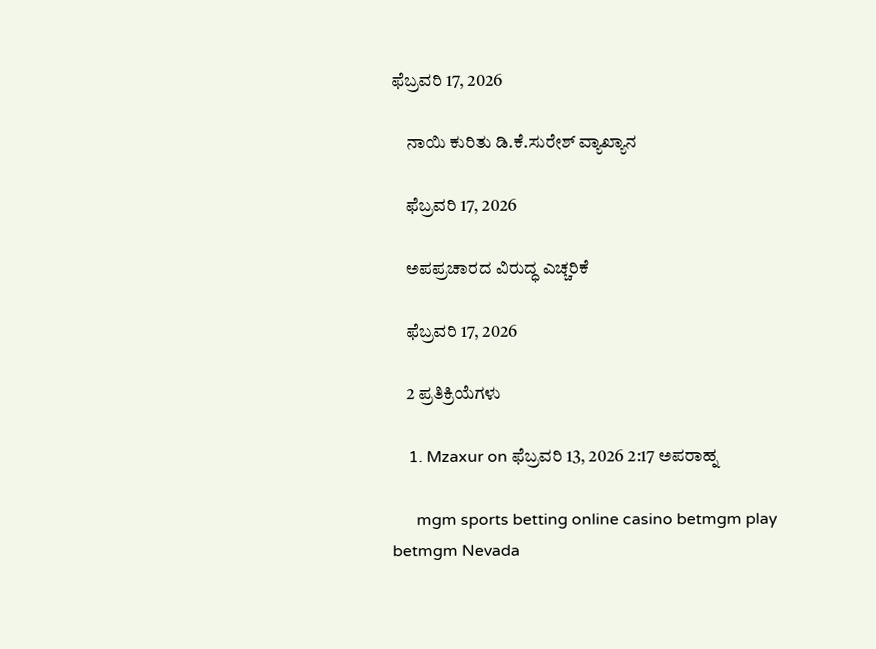ಫೆಬ್ರವರಿ 17, 2026

    ನಾಯಿ ಕುರಿತು ಡಿ.ಕೆ.ಸುರೇಶ್ ವ್ಯಾಖ್ಯಾನ

    ಫೆಬ್ರವರಿ 17, 2026

    ಅಪಪ್ರಚಾರದ ವಿರುದ್ಧ ಎಚ್ಚರಿಕೆ

    ಫೆಬ್ರವರಿ 17, 2026

    2 ಪ್ರತಿಕ್ರಿಯೆಗಳು

    1. Mzaxur on ಫೆಬ್ರವರಿ 13, 2026 2:17 ಅಪರಾಹ್ನ

      mgm sports betting online casino betmgm play betmgm Nevada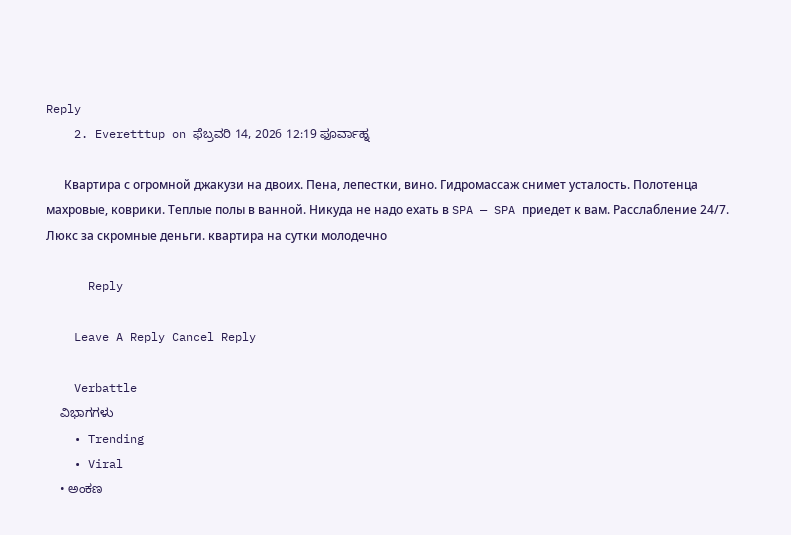Reply
    2. Everetttup on ಫೆಬ್ರವರಿ 14, 2026 12:19 ಫೂರ್ವಾಹ್ನ

      Квартира с огромной джакузи на двоих. Пена, лепестки, вино. Гидромассаж снимет усталость. Полотенца махровые, коврики. Теплые полы в ванной. Никуда не надо ехать в SPA — SPA приедет к вам. Расслабление 24/7. Люкс за скромные деньги. квартира на сутки молодечно

      Reply

    Leave A Reply Cancel Reply

    Verbattle
    ವಿಭಾಗಗಳು
    • Trending
    • Viral
    • ಅಂಕಣ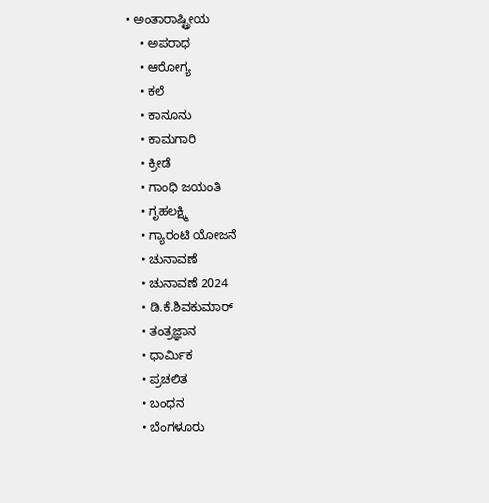• ಅಂತಾರಾಷ್ಟ್ರೀಯ
    • ಅಪರಾಧ
    • ಆರೋಗ್ಯ
    • ಕಲೆ
    • ಕಾನೂನು
    • ಕಾಮಗಾರಿ
    • ಕ್ರೀಡೆ
    • ಗಾಂಧಿ ಜಯಂತಿ
    • ಗೃಹಲಕ್ಷ್ಮಿ
    • ಗ್ಯಾರಂಟಿ ಯೋಜನೆ
    • ಚುನಾವಣೆ
    • ಚುನಾವಣೆ 2024
    • ಡಿ.ಕೆ.ಶಿವಕುಮಾರ್
    • ತಂತ್ರಜ್ಞಾನ
    • ಧಾರ್ಮಿಕ
    • ಪ್ರಚಲಿತ
    • ಬಂಧನ
    • ಬೆಂಗಳೂರು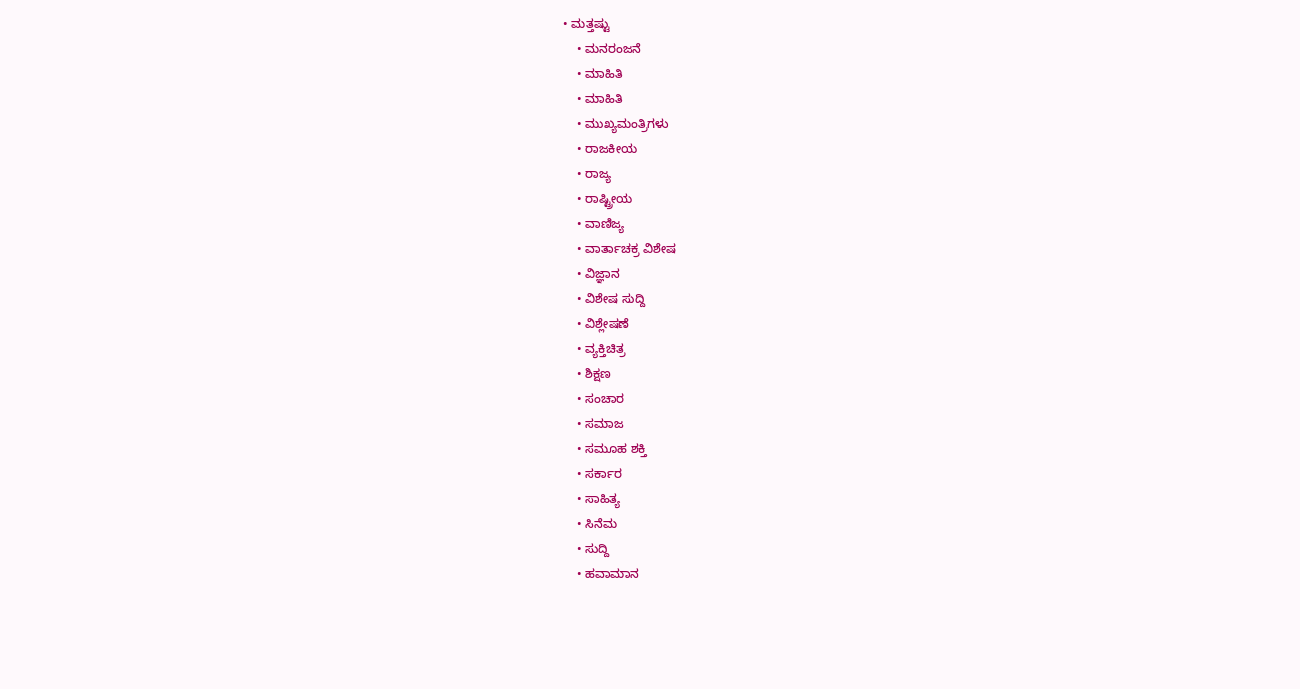• ಮತ್ತಷ್ಟು
    • ಮನರಂಜನೆ
    • ಮಾಹಿತಿ
    • ಮಾಹಿತಿ
    • ಮುಖ್ಯಮಂತ್ರಿಗಳು
    • ರಾಜಕೀಯ
    • ರಾಜ್ಯ
    • ರಾಷ್ಟ್ರೀಯ
    • ವಾಣಿಜ್ಯ
    • ವಾರ್ತಾಚಕ್ರ ವಿಶೇಷ
    • ವಿಜ್ಞಾನ
    • ವಿಶೇಷ ಸುದ್ದಿ
    • ವಿಶ್ಲೇಷಣೆ
    • ವ್ಯಕ್ತಿಚಿತ್ರ
    • ಶಿಕ್ಷಣ
    • ಸಂಚಾರ
    • ಸಮಾಜ
    • ಸಮೂಹ ಶಕ್ತಿ
    • ಸರ್ಕಾರ
    • ಸಾಹಿತ್ಯ
    • ಸಿನೆಮ
    • ಸುದ್ದಿ
    • ಹವಾಮಾನ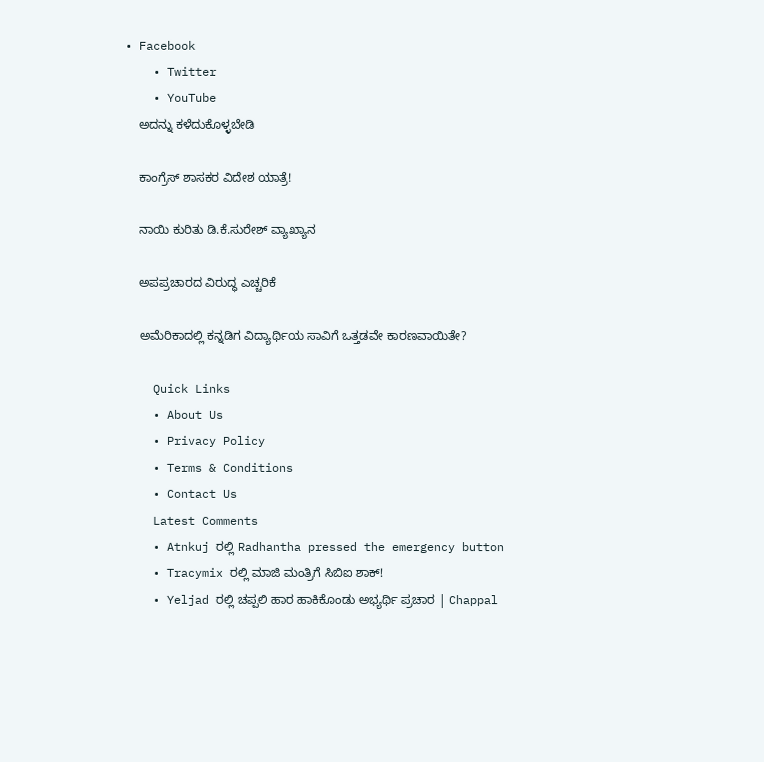• Facebook
    • Twitter
    • YouTube
    ಅದನ್ನು ಕಳೆದುಕೊಳ್ಳಬೇಡಿ

    ಕಾಂಗ್ರೆಸ್ ಶಾಸಕರ ವಿದೇಶ ಯಾತ್ರೆ!

    ನಾಯಿ ಕುರಿತು ಡಿ.ಕೆ.ಸುರೇಶ್ ವ್ಯಾಖ್ಯಾನ

    ಅಪಪ್ರಚಾರದ ವಿರುದ್ಧ ಎಚ್ಚರಿಕೆ

    ಅಮೆರಿಕಾದಲ್ಲಿ ಕನ್ನಡಿಗ ವಿದ್ಯಾರ್ಥಿಯ ಸಾವಿಗೆ ಒತ್ತಡವೇ ಕಾರಣವಾಯಿತೇ?

    Quick Links
    • About Us
    • Privacy Policy
    • Terms & Conditions
    • Contact Us
    Latest Comments
    • Atnkuj ರಲ್ಲಿ Radhantha pressed the emergency button
    • Tracymix ರಲ್ಲಿ ಮಾಜಿ ಮಂತ್ರಿಗೆ ಸಿಬಿಐ ಶಾಕ್!
    • Yeljad ರಲ್ಲಿ ಚಪ್ಪಲಿ ಹಾರ ಹಾಕಿಕೊಂಡು ಅಭ್ಯರ್ಥಿ ಪ್ರಚಾರ | Chappal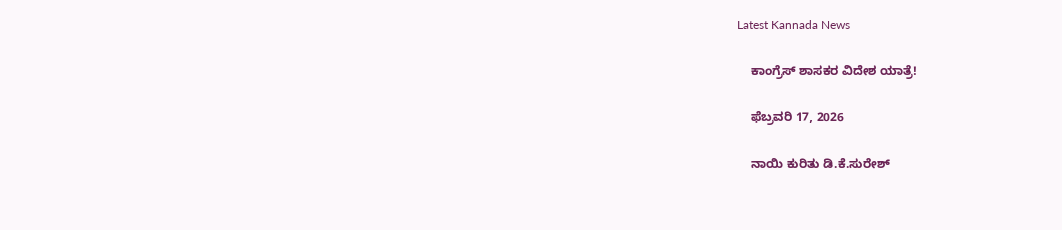Latest Kannada News

    ಕಾಂಗ್ರೆಸ್ ಶಾಸಕರ ವಿದೇಶ ಯಾತ್ರೆ!

    ಫೆಬ್ರವರಿ 17, 2026

    ನಾಯಿ ಕುರಿತು ಡಿ.ಕೆ.ಸುರೇಶ್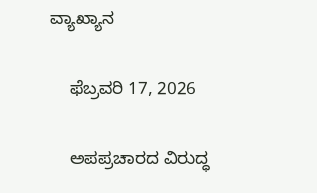ವ್ಯಾಖ್ಯಾನ

    ಫೆಬ್ರವರಿ 17, 2026

    ಅಪಪ್ರಚಾರದ ವಿರುದ್ಧ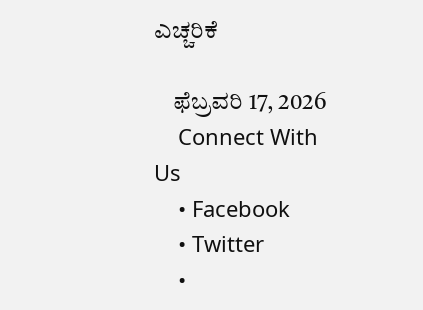ಎಚ್ಚರಿಕೆ

    ಫೆಬ್ರವರಿ 17, 2026
    Connect With Us
    • Facebook
    • Twitter
    •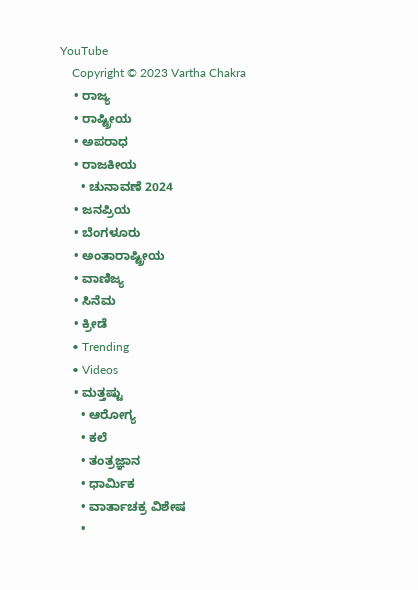YouTube
    Copyright © 2023 Vartha Chakra
    • ರಾಜ್ಯ
    • ರಾಷ್ಟ್ರೀಯ
    • ಅಪರಾಧ
    • ರಾಜಕೀಯ
      • ಚುನಾವಣೆ 2024
    • ಜನಪ್ರಿಯ
    • ಬೆಂಗಳೂರು
    • ಅಂತಾರಾಷ್ಟ್ರೀಯ
    • ವಾಣಿಜ್ಯ
    • ಸಿನೆಮ
    • ಕ್ರೀಡೆ
    • Trending
    • Videos
    • ಮತ್ತಷ್ಟು
      • ಆರೋಗ್ಯ
      • ಕಲೆ
      • ತಂತ್ರಜ್ಞಾನ
      • ಧಾರ್ಮಿಕ
      • ವಾರ್ತಾಚಕ್ರ ವಿಶೇಷ
      •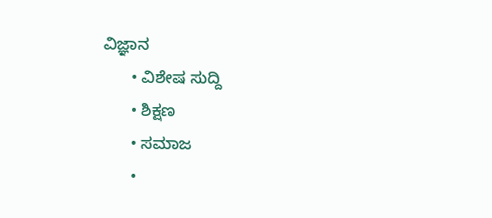ವಿಜ್ಞಾನ
      • ವಿಶೇಷ ಸುದ್ದಿ
      • ಶಿಕ್ಷಣ
      • ಸಮಾಜ
      •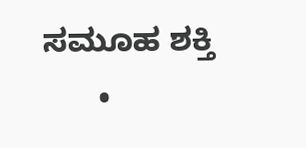ಸಮೂಹ ಶಕ್ತಿ
      •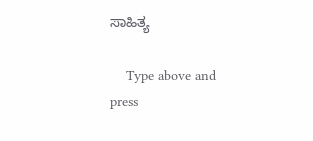ಸಾಹಿತ್ಯ

    Type above and press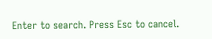Enter to search. Press Esc to cancel.